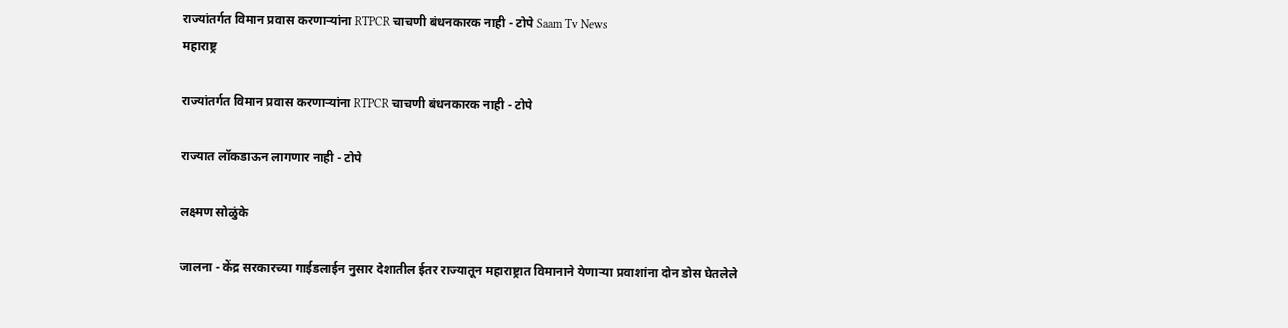राज्यांतर्गत विमान प्रवास करणाऱ्यांना RTPCR चाचणी बंधनकारक नाही - टोपे Saam Tv News
महाराष्ट्र

राज्यांतर्गत विमान प्रवास करणाऱ्यांना RTPCR चाचणी बंधनकारक नाही - टोपे

राज्यात लॉकडाऊन लागणार नाही - टोपे

लक्ष्मण सोळुंके

जालना - केंद्र सरकारच्या गाईडलाईन नुसार देशातील ईतर राज्यातून महाराष्ट्रात विमानाने येणाऱ्या प्रवाशांना दोन डोस घेतलेले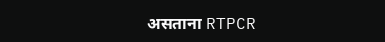असताना RTPCR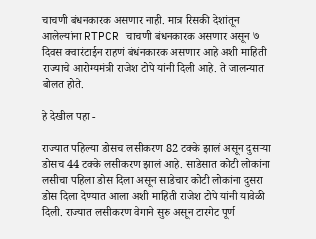चाचणी बंधनकारक असणार नाही. मात्र रिसकी देशांतून आलेल्यांना RTPCR चाचणी बंधनकारक असणार असून ७ दिवस क्वारंटाईन राहणं बंधंनकारक असणार आहे अशी माहिती राज्याचे आरोग्यमंत्री राजेश टोपे यांनी दिली आहे. ते जालन्यात बोलत होते.

हे देखील पहा -

राज्यात पहिल्या डोसच लसीकरण 82 टक्के झालं असून दुसऱ्या डोसच 44 टक्के लसीकरण झालं आहे. साडेसात कोटी लोकांना लसीचा पहिला डोस दिला असून साडेचार कोटी लोकांना दुसरा डोस दिला देण्यात आला अशी माहिती राजेश टोपे यांनी यावेळी दिली. राज्यात लसीकरण वेगाने सुरु असून टारगेट पूर्ण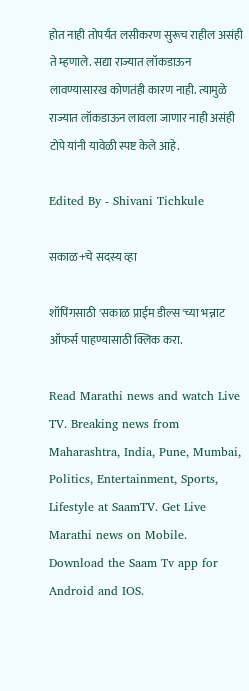होत नाही तोपर्यंत लसीकरण सुरूच राहील असंही ते म्हणाले. सद्या राज्यात लॉकडाऊन लावण्यासारख कोणतंही कारण नाही. त्यामुळे राज्यात लॉकडाऊन लावला जाणार नाही असंही टोपे यांनी यावेळी स्पष्ट केले आहे.

Edited By - Shivani Tichkule

सकाळ+चे सदस्य व्हा

शॉपिंगसाठी 'सकाळ प्राईम डील्स'च्या भन्नाट ऑफर्स पाहण्यासाठी क्लिक करा.

Read Marathi news and watch Live TV. Breaking news from Maharashtra, India, Pune, Mumbai, Politics, Entertainment, Sports, Lifestyle at SaamTV. Get Live Marathi news on Mobile. Download the Saam Tv app for Android and IOS.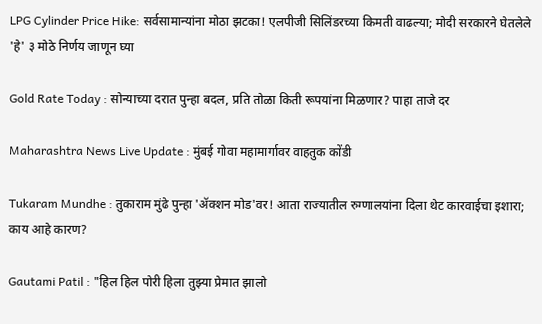LPG Cylinder Price Hike: सर्वसामान्यांना मोठा झटका! एलपीजी सिलिंडरच्या किमती वाढल्या; मोदी सरकारने घेतलेले 'हे' ३ मोठे निर्णय जाणून घ्या

Gold Rate Today : सोन्याच्या दरात पुन्हा बदल, प्रति तोळा किती रूपयांना मिळणार? पाहा ताजे दर

Maharashtra News Live Update : मुंबई गोवा महामार्गावर वाहतुक कोंडी

Tukaram Mundhe : तुकाराम मुंढे पुन्हा 'ॲक्शन मोड'वर! आता राज्यातील रुग्णालयांना दिला थेट कारवाईचा इशारा; काय आहे कारण?

Gautami Patil : "हिल हिल पोरी हिला तुझ्या प्रेमात झालो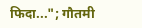फिदा..."; गौतमी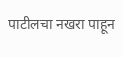पाटीलचा नखरा पाहून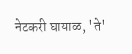नेटकरी घायाळ, 'ते'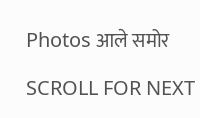Photos आले समोर

SCROLL FOR NEXT